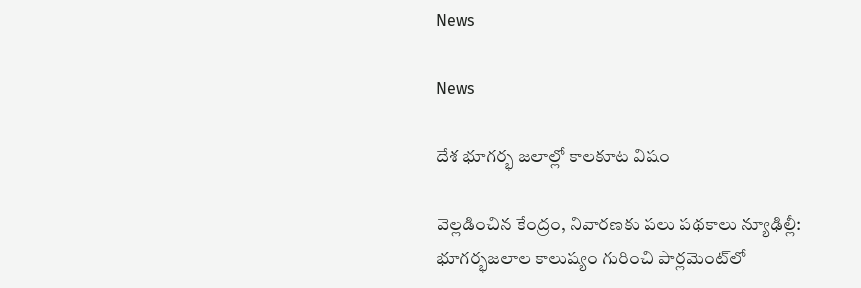News

News

దేశ భూగర్భ జలాల్లో కాలకూట విషం

వెల్లడించిన కేంద్రం, నివారణకు పలు పథకాలు న్యూఢిల్లీ: భూగర్భజలాల కాలుష్యం గురించి పార్లమెంట్‌లో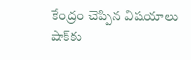కేంద్రం చెప్పిన విషయాలు షాక్‌కు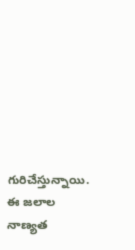గురిచేస్తున్నాయి. ఈ జలాల నాణ్యత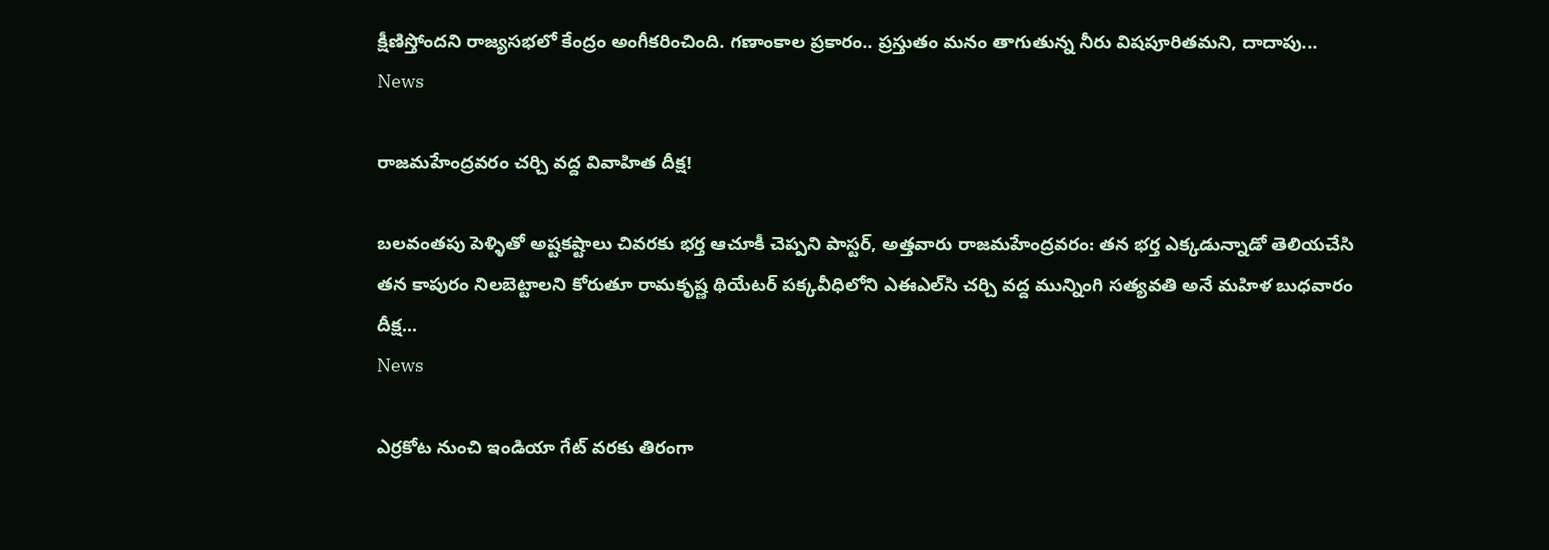క్షీణిస్తోందని రాజ్యసభలో కేంద్రం అంగీకరించింది. గణాంకాల ప్రకారం.. ప్రస్తుతం మనం తాగుతున్న నీరు విషపూరితమని, దాదాపు...
News

రాజ‌మ‌హేంద్ర‌వ‌రం చ‌ర్చి వ‌ద్ద వివాహిత‌ దీక్ష‌!

బ‌ల‌వంత‌పు పెళ్ళితో అష్ట‌క‌ష్టాలు చివ‌ర‌కు భ‌ర్త ఆచూకీ చెప్ప‌ని పాస్ట‌ర్‌, అత్త‌వారు రాజమహేంద్రవరం: తన భర్త ఎక్కడున్నాడో తెలియచేసి తన కాపురం నిలబెట్టాలని కోరుతూ రామకృష్ణ థియేటర్ పక్కవీధిలోని ఎఈఎల్‌సి చర్చి వద్ద మున్నింగి సత్యవతి అనే మ‌హిళ బుధవారం దీక్ష...
News

ఎర్రకోట నుంచి ఇండియా గేట్ వరకు తిరంగా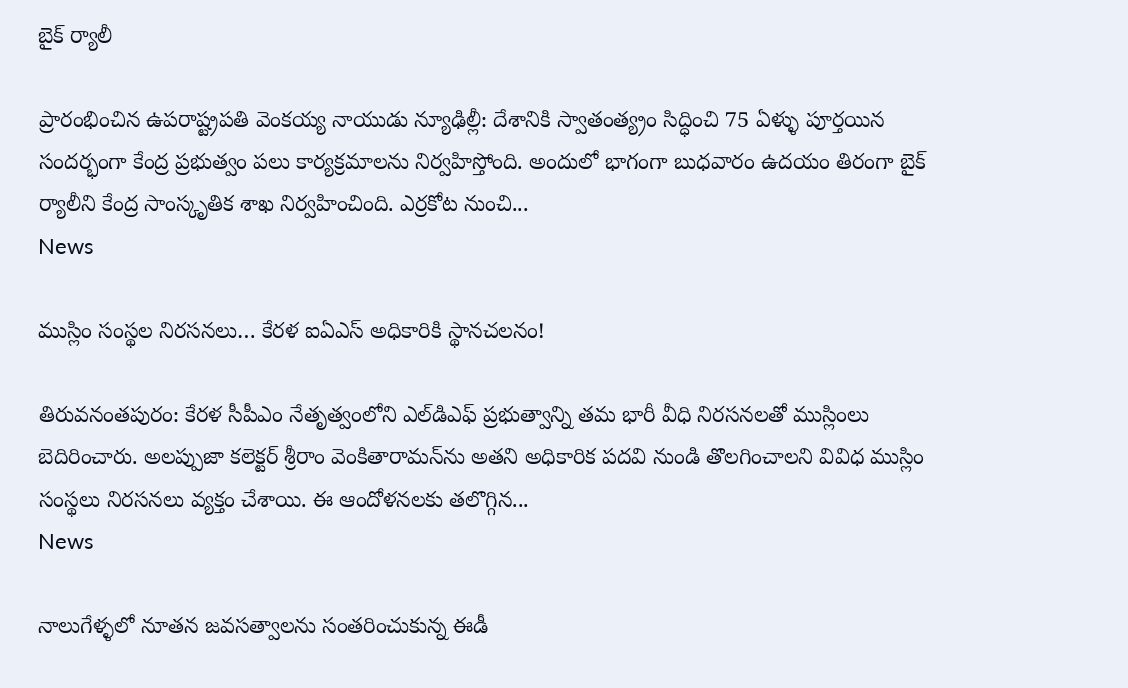బైక్ ర్యాలీ

ప్రారంభించిన ఉపరాష్ట్రపతి వెంకయ్య నాయుడు న్యూఢిల్లీ: దేశానికి స్వాతంత్య్రం సిద్ధించి 75 ఏళ్ళు పూర్తయిన సందర్భంగా కేంద్ర ప్రభుత్వం పలు కార్యక్రమాలను నిర్వహిస్తోంది. అందులో భాగంగా బుధవారం ఉదయం తిరంగా బైక్ ర్యాలీని కేంద్ర సాంస్కృతిక శాఖ నిర్వహించింది. ఎర్రకోట నుంచి...
News

ముస్లిం సంస్థల నిరసనలు… కేరళ ఐఏఎస్ అధికారికి స్థానచలనం!

తిరువ‌నంత‌పురం: కేరళ సీపీఎం నేతృత్వంలోని ఎల్‌డిఎఫ్ ప్రభుత్వాన్ని తమ భారీ వీధి నిరసనలతో ముస్లింలు బెదిరించారు. అలప్పుజా కలెక్టర్ శ్రీరాం వెంకితారామన్‌ను అతని అధికారిక పదవి నుండి తొలగించాల‌ని వివిధ ముస్లిం సంస్థలు నిర‌స‌న‌లు వ్య‌క్తం చేశాయి. ఈ ఆందోళ‌న‌ల‌కు త‌లొగ్గిన...
News

నాలుగేళ్ళలో నూతన జవసత్వాలను సంతరించుకున్న ఈడీ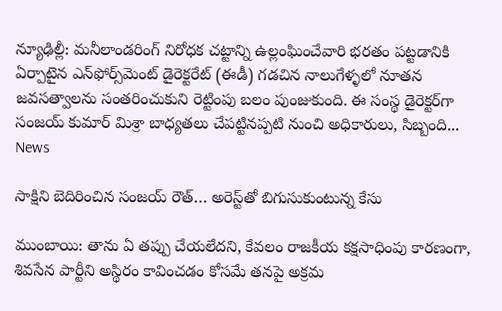న్యూఢిల్లీ: మనీలాండరింగ్ నిరోధక చట్టాన్ని ఉల్లంఘించేవారి భరతం పట్టడానికి ఏర్పాటైన ఎన్‌ఫోర్స్‌మెంట్ డైరెక్టరేట్ (ఈడీ) గడచిన నాలుగేళ్ళలో నూతన జవసత్వాలను సంతరించుకుని రెట్టింపు బలం పుంజుకుంది. ఈ సంస్థ డైరెక్టర్‌గా సంజయ్ కుమార్ మిశ్రా బాధ్యతలు చేపట్టినప్పటి నుంచి అధికారులు, సిబ్బంది...
News

సాక్షిని బెదిరించిన సంజయ్ రౌత్… అరెస్ట్‌తో బిగుసుకుంటున్న కేసు

ముంబాయి: తాను ఏ తప్పు చేయలేదని, కేవలం రాజకీయ కక్షసాధింపు కారణంగా, శివసేన పార్టీని అస్థిరం కావించడం కోసమే తనపై అక్రమ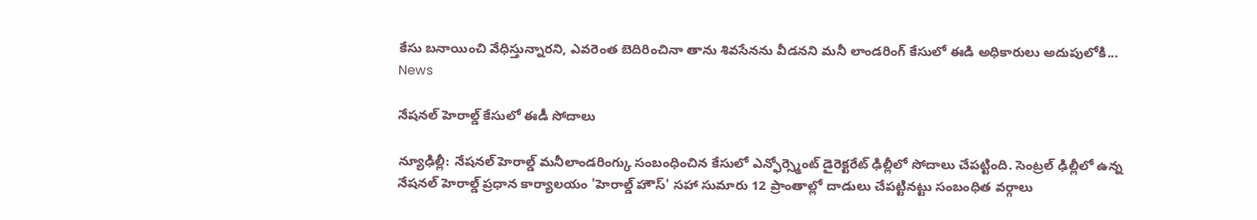కేసు బనాయించి వేధిస్తున్నారని, ఎవరెంత బెదిరించినా తాను శివసేనను వీడనని మనీ లాండరింగ్ కేసులో ఈడి అధికారులు అదుపులోకి...
News

నేషనల్ హెరాల్డ్ కేసులో ఈడీ సోదాలు

న్యూఢిల్లీ: నేషనల్ హెరాల్డ్ మనీలాండరింగ్కు సంబంధించిన కేసులో ఎన్ఫోర్స్మెంట్ డైరెక్టరేట్ ఢిల్లీలో సోదాలు చేపట్టింది. సెంట్రల్ ఢిల్లీలో ఉన్న నేషనల్ హెరాల్డ్ ప్రధాన కార్యాలయం 'హెరాల్డ్ హౌస్' సహా సుమారు 12 ప్రాంతాల్లో దాడులు చేపట్టినట్టు సంబంధిత వర్గాలు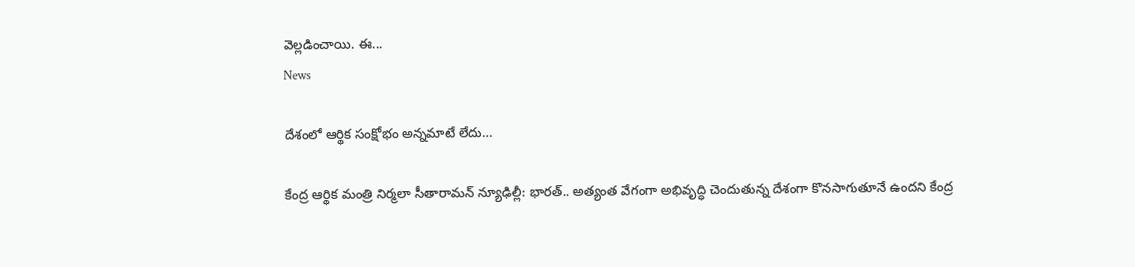వెల్లడించాయి. ఈ...
News

దేశంలో ఆర్థిక సంక్షోభం అన్నమాటే లేదు…

కేంద్ర ఆర్థిక మంత్రి నిర్మలా సీతారామన్ న్యూఢిల్లీ: భారత్.. అత్యంత వేగంగా అభివృద్ధి చెందుతున్న దేశంగా కొనసాగుతూనే ఉందని కేంద్ర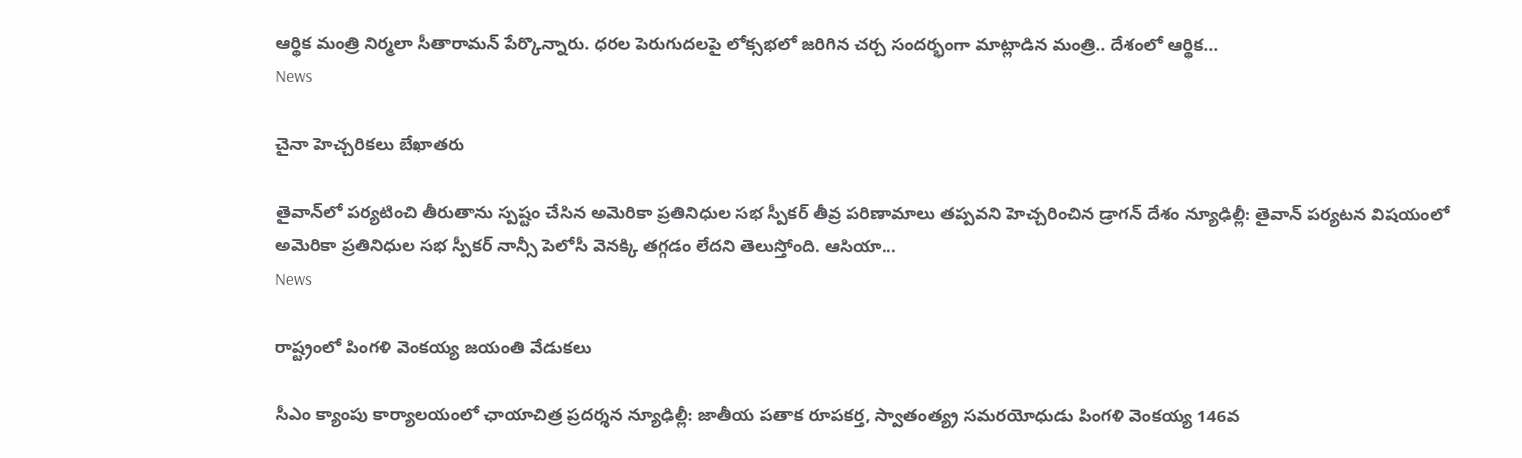ఆర్థిక మంత్రి నిర్మలా సీతారామన్ పేర్కొన్నారు. ధరల పెరుగుదలపై లోక్సభలో జరిగిన చర్చ సందర్భంగా మాట్లాడిన మంత్రి.. దేశంలో ఆర్థిక...
News

చైనా హెచ్చరికలు బేఖాతరు

తైవాన్‌లో పర్యటించి తీరుతాను స్పష్టం చేసిన అమెరికా ప్రతినిధుల సభ స్పీకర్ తీవ్ర పరిణామాలు తప్పవని హెచ్చరించిన డ్రాగన్ దేశం న్యూఢిల్లీ: తైవాన్ పర్యటన విషయంలో అమెరికా ప్రతినిధుల సభ స్పీకర్‌ నాన్సీ పెలోసీ వెనక్కి తగ్గడం లేదని తెలుస్తోంది. ఆసియా...
News

రాష్ట్రంలో పింగళి వెంకయ్య జయంతి వేడుకలు

సీఎం క్యాంపు కార్యాలయంలో ఛాయాచిత్ర ప్రదర్శన న్యూఢిల్లీ: జాతీయ పతాక రూపకర్త, స్వాతంత్య్ర సమరయోధుడు పింగళి వెంకయ్య 146వ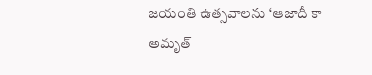జయంతి ఉత్సవాలను ‘ఆజాదీ కా అమృత్‌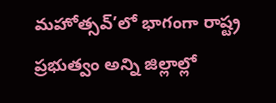మహోత్సవ్‌’లో భాగంగా రాష్ట్ర ప్రభుత్వం అన్ని జిల్లాల్లో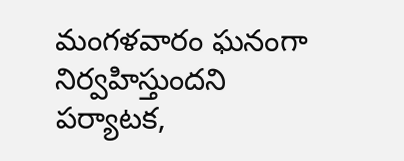మంగళవారం ఘనంగా నిర్వహిస్తుందని పర్యాటక,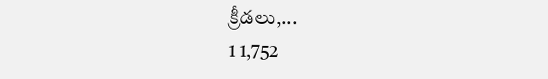క్రీడలు,...
1 1,752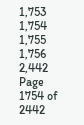1,753 1,754 1,755 1,756 2,442
Page 1754 of 2442